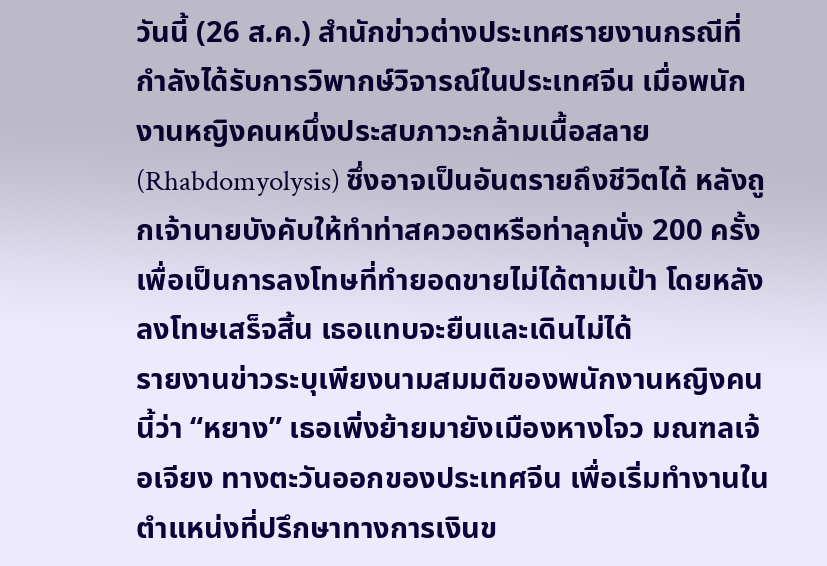วันนี้ (26 ส.ค.) สำนักข่าวต่างประเทศรายงานกรณีที่กำลังได้รับการวิพากษ์วิจารณ์ในประเทศจีน เมื่อพนักงานหญิงคนหนึ่งประสบภาวะกล้ามเนื้อสลาย (Rhabdomyolysis) ซึ่งอาจเป็นอันตรายถึงชีวิตได้ หลังถูกเจ้านายบังคับให้ทำท่าสควอตหรือท่าลุกนั่ง 200 ครั้ง เพื่อเป็นการลงโทษที่ทำยอดขายไม่ได้ตามเป้า โดยหลังลงโทษเสร็จสิ้น เธอแทบจะยืนและเดินไม่ได้
รายงานข่าวระบุเพียงนามสมมติของพนักงานหญิงคนนี้ว่า “หยาง” เธอเพิ่งย้ายมายังเมืองหางโจว มณฑลเจ้อเจียง ทางตะวันออกของประเทศจีน เพื่อเริ่มทำงานในตำแหน่งที่ปรึกษาทางการเงินข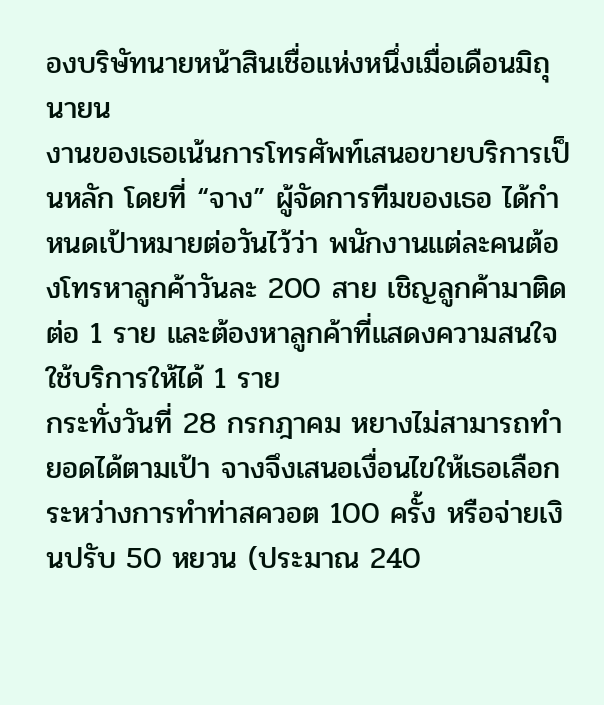องบริษัทนายหน้าสินเชื่อแห่งหนึ่งเมื่อเดือนมิถุนายน
งานของเธอเน้นการโทรศัพท์เสนอขายบริการเป็นหลัก โดยที่ “จาง” ผู้จัดการทีมของเธอ ได้กำหนดเป้าหมายต่อวันไว้ว่า พนักงานแต่ละคนต้องโทรหาลูกค้าวันละ 200 สาย เชิญลูกค้ามาติดต่อ 1 ราย และต้องหาลูกค้าที่แสดงความสนใจใช้บริการให้ได้ 1 ราย
กระทั่งวันที่ 28 กรกฎาคม หยางไม่สามารถทำยอดได้ตามเป้า จางจึงเสนอเงื่อนไขให้เธอเลือกระหว่างการทำท่าสควอต 100 ครั้ง หรือจ่ายเงินปรับ 50 หยวน (ประมาณ 240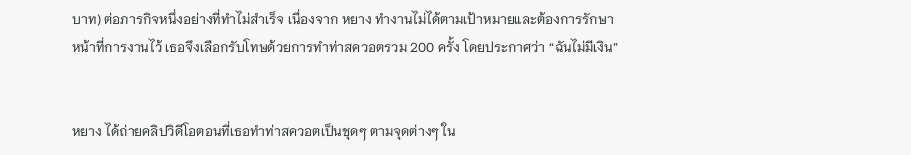บาท) ต่อภารกิจหนึ่งอย่างที่ทำไม่สำเร็จ เนื่องจาก หยาง ทำงานไม่ได้ตามเป้าหมายและต้องการรักษาหน้าที่การงานไว้ เธอจึงเลือกรับโทษด้วยการทำท่าสควอตรวม 200 ครั้ง โดยประกาศว่า “ฉันไม่มีเงิน”


หยาง ได้ถ่ายคลิปวิดีโอตอนที่เธอทำท่าสควอตเป็นชุดๆ ตามจุดต่างๆ ใน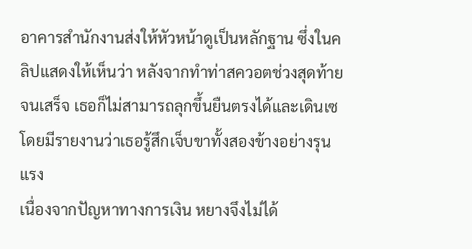อาคารสำนักงานส่งให้หัวหน้าดูเป็นหลักฐาน ซึ่งในคลิปแสดงให้เห็นว่า หลังจากทำท่าสควอตช่วงสุดท้ายจนเสร็จ เธอก็ไม่สามารถลุกขึ้นยืนตรงได้และเดินเซ โดยมีรายงานว่าเธอรู้สึกเจ็บขาทั้งสองข้างอย่างรุนแรง
เนื่องจากปัญหาทางการเงิน หยางจึงไม่ได้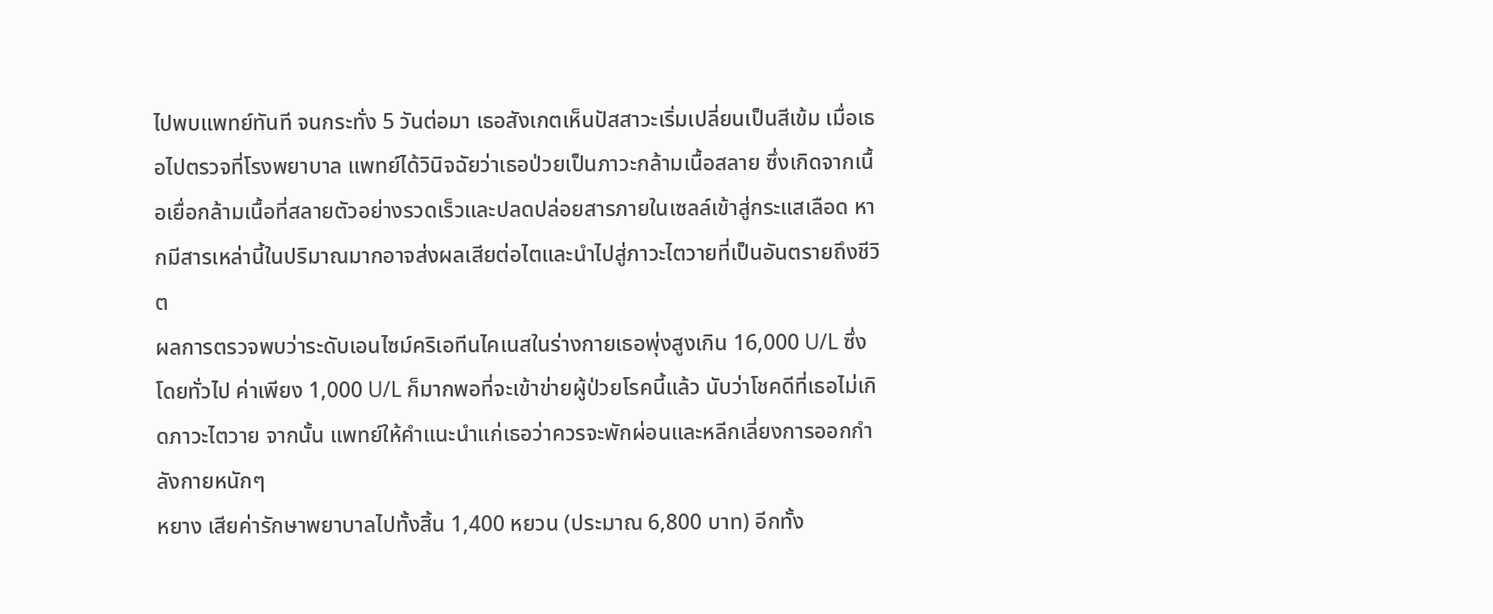ไปพบแพทย์ทันที จนกระทั่ง 5 วันต่อมา เธอสังเกตเห็นปัสสาวะเริ่มเปลี่ยนเป็นสีเข้ม เมื่อเธอไปตรวจที่โรงพยาบาล แพทย์ได้วินิจฉัยว่าเธอป่วยเป็นภาวะกล้ามเนื้อสลาย ซึ่งเกิดจากเนื้อเยื่อกล้ามเนื้อที่สลายตัวอย่างรวดเร็วและปลดปล่อยสารภายในเซลล์เข้าสู่กระแสเลือด หากมีสารเหล่านี้ในปริมาณมากอาจส่งผลเสียต่อไตและนำไปสู่ภาวะไตวายที่เป็นอันตรายถึงชีวิต
ผลการตรวจพบว่าระดับเอนไซม์คริเอทีนไคเนสในร่างกายเธอพุ่งสูงเกิน 16,000 U/L ซึ่งโดยทั่วไป ค่าเพียง 1,000 U/L ก็มากพอที่จะเข้าข่ายผู้ป่วยโรคนี้แล้ว นับว่าโชคดีที่เธอไม่เกิดภาวะไตวาย จากนั้น แพทย์ให้คำแนะนำแก่เธอว่าควรจะพักผ่อนและหลีกเลี่ยงการออกกำลังกายหนักๆ
หยาง เสียค่ารักษาพยาบาลไปทั้งสิ้น 1,400 หยวน (ประมาณ 6,800 บาท) อีกทั้ง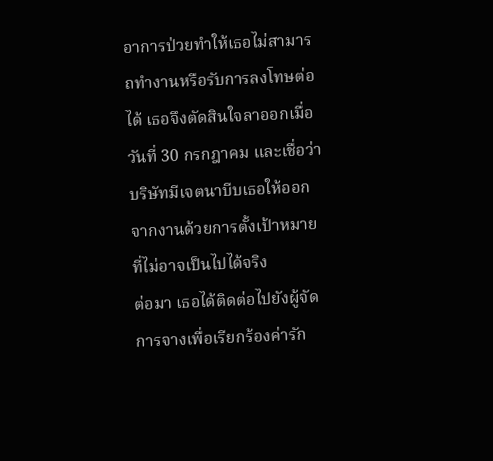อาการป่วยทำให้เธอไม่สามารถทำงานหรือรับการลงโทษต่อได้ เธอจึงตัดสินใจลาออกเมื่อวันที่ 30 กรกฎาคม และเชื่อว่าบริษัทมีเจตนาบีบเธอให้ออกจากงานด้วยการตั้งเป้าหมายที่ไม่อาจเป็นไปได้จริง
ต่อมา เธอได้ติดต่อไปยังผู้จัดการจางเพื่อเรียกร้องค่ารัก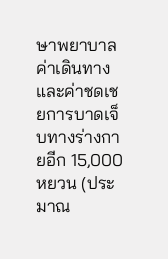ษาพยาบาล ค่าเดินทาง และค่าชดเชยการบาดเจ็บทางร่างกายอีก 15,000 หยวน (ประมาณ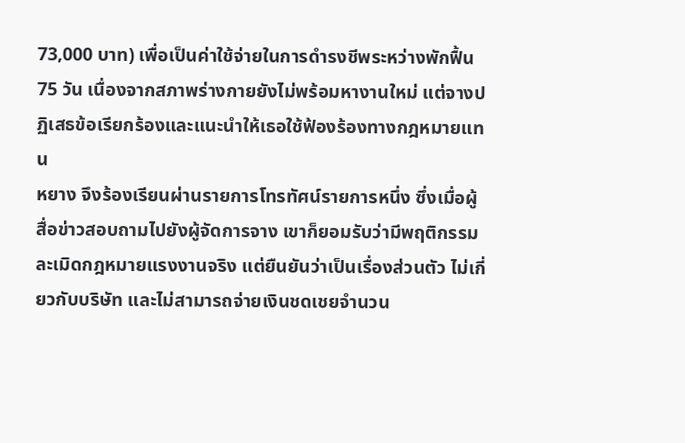73,000 บาท) เพื่อเป็นค่าใช้จ่ายในการดำรงชีพระหว่างพักฟื้น 75 วัน เนื่องจากสภาพร่างกายยังไม่พร้อมหางานใหม่ แต่จางปฏิเสธข้อเรียกร้องและแนะนำให้เธอใช้ฟ้องร้องทางกฎหมายแทน
หยาง จึงร้องเรียนผ่านรายการโทรทัศน์รายการหนึ่ง ซึ่งเมื่อผู้สื่อข่าวสอบถามไปยังผู้จัดการจาง เขาก็ยอมรับว่ามีพฤติกรรมละเมิดกฎหมายแรงงานจริง แต่ยืนยันว่าเป็นเรื่องส่วนตัว ไม่เกี่ยวกับบริษัท และไม่สามารถจ่ายเงินชดเชยจำนวน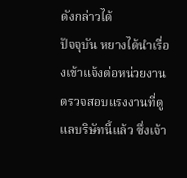ดังกล่าวได้
ปัจจุบัน หยางได้นำเรื่องเข้าแจ้งต่อหน่วยงานตรวจสอบแรงงานที่ดูแลบริษัทนี้แล้ว ซึ่งเจ้า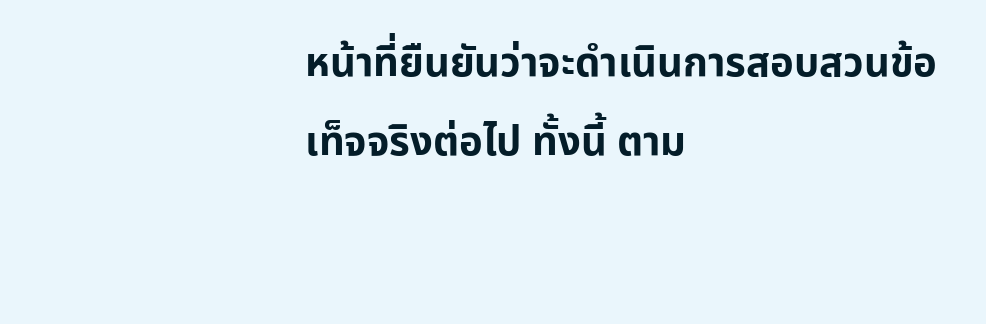หน้าที่ยืนยันว่าจะดำเนินการสอบสวนข้อเท็จจริงต่อไป ทั้งนี้ ตาม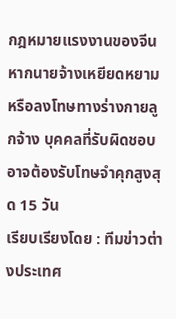กฎหมายแรงงานของจีน หากนายจ้างเหยียดหยามหรือลงโทษทางร่างกายลูกจ้าง บุคคลที่รับผิดชอบอาจต้องรับโทษจำคุกสูงสุด 15 วัน
เรียบเรียงโดย : ทีมข่าวต่างประเทศ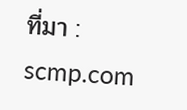ที่มา : scmp.com